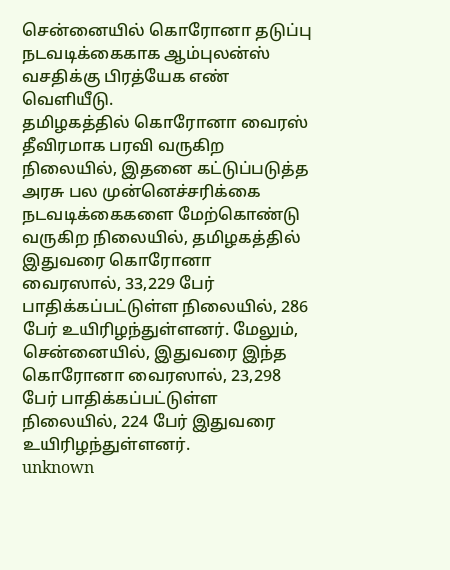சென்னையில் கொரோனா தடுப்பு நடவடிக்கைகாக ஆம்புலன்ஸ் வசதிக்கு பிரத்யேக எண் வெளியீடு.
தமிழகத்தில் கொரோனா வைரஸ் தீவிரமாக பரவி வருகிற நிலையில், இதனை கட்டுப்படுத்த அரசு பல முன்னெச்சரிக்கை நடவடிக்கைகளை மேற்கொண்டு வருகிற நிலையில், தமிழகத்தில் இதுவரை கொரோனா வைரஸால், 33,229 பேர் பாதிக்கப்பட்டுள்ள நிலையில், 286 பேர் உயிரிழந்துள்ளனர். மேலும், சென்னையில், இதுவரை இந்த கொரோனா வைரஸால், 23,298 பேர் பாதிக்கப்பட்டுள்ள நிலையில், 224 பேர் இதுவரை உயிரிழந்துள்ளனர்.
unknown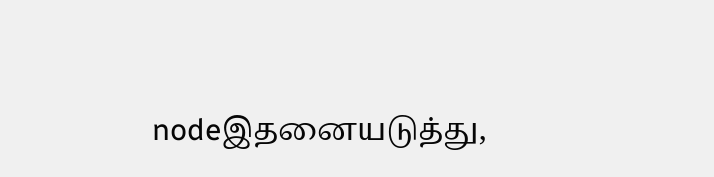nodeஇதனையடுத்து,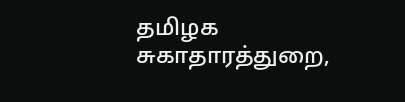தமிழக சுகாதாரத்துறை,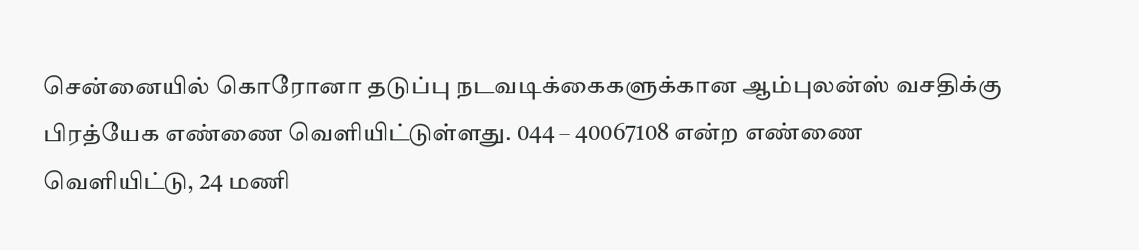சென்னையில் கொரோனா தடுப்பு நடவடிக்கைகளுக்கான ஆம்புலன்ஸ் வசதிக்கு பிரத்யேக எண்ணை வெளியிட்டுள்ளது. 044 – 40067108 என்ற எண்ணை வெளியிட்டு, 24 மணி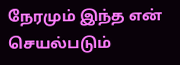நேரமும் இந்த என் செயல்படும்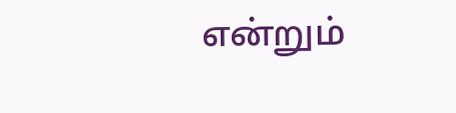என்றும்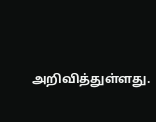அறிவித்துள்ளது.